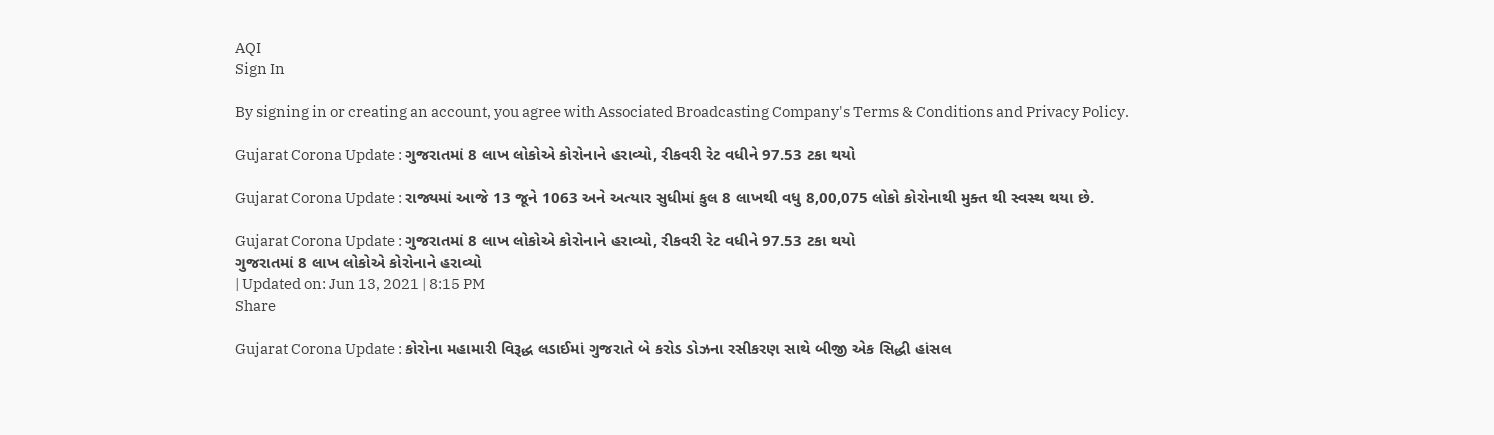AQI
Sign In

By signing in or creating an account, you agree with Associated Broadcasting Company's Terms & Conditions and Privacy Policy.

Gujarat Corona Update : ગુજરાતમાં 8 લાખ લોકોએ કોરોનાને હરાવ્યો, રીકવરી રેટ વધીને 97.53 ટકા થયો

Gujarat Corona Update : રાજ્યમાં આજે 13 જૂને 1063 અને અત્યાર સુધીમાં કુલ 8 લાખથી વધુ 8,00,075 લોકો કોરોનાથી મુક્ત થી સ્વસ્થ થયા છે.

Gujarat Corona Update : ગુજરાતમાં 8 લાખ લોકોએ કોરોનાને હરાવ્યો, રીકવરી રેટ વધીને 97.53 ટકા થયો
ગુજરાતમાં 8 લાખ લોકોએ કોરોનાને હરાવ્યો
| Updated on: Jun 13, 2021 | 8:15 PM
Share

Gujarat Corona Update : કોરોના મહામારી વિરૂદ્ધ લડાઈમાં ગુજરાતે બે કરોડ ડોઝના રસીકરણ સાથે બીજી એક સિદ્ધી હાંસલ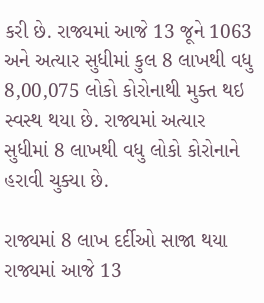કરી છે. રાજ્યમાં આજે 13 જૂને 1063 અને અત્યાર સુધીમાં કુલ 8 લાખથી વધુ 8,00,075 લોકો કોરોનાથી મુક્ત થઇ  સ્વસ્થ થયા છે. રાજ્યમાં અત્યાર સુધીમાં 8 લાખથી વધુ લોકો કોરોનાને હરાવી ચુક્યા છે.

રાજ્યમાં 8 લાખ દર્દીઓ સાજા થયા રાજ્યમાં આજે 13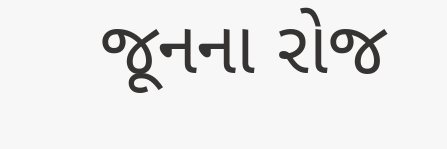જૂનના રોજ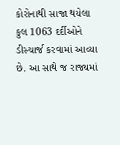કોરોનાથી સાજા થયેલા કુલ 1063 દર્દીઓને ડીસ્ચાર્જ કરવામાં આવ્યા છે. આ સાથે જ રાજ્યમાં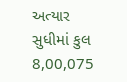અત્યાર સુધીમાં કુલ 8,00,075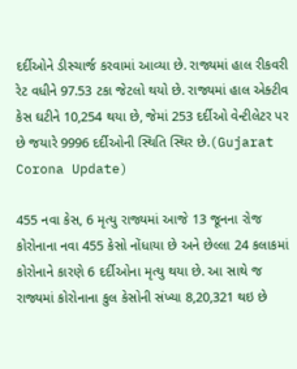દર્દીઓને ડીસ્ચાર્જ કરવામાં આવ્યા છે. રાજ્યમાં હાલ રીકવરી રેટ વધીને 97.53 ટકા જેટલો થયો છે. રાજ્યમાં હાલ એક્ટીવ કેસ ઘટીને 10,254 થયા છે, જેમાં 253 દર્દીઓ વેન્ટીલેટર પર છે જયારે 9996 દર્દીઓની સ્થિતિ સ્થિર છે.(Gujarat Corona Update)

455 નવા કેસ, 6 મૃત્યુ રાજ્યમાં આજે 13 જૂનના રોજ કોરોનાના નવા 455 કેસો નોંધાયા છે અને છેલ્લા 24 કલાકમાં કોરોનાને કારણે 6 દર્દીઓના મૃત્યુ થયા છે. આ સાથે જ રાજ્યમાં કોરોનાના કુલ કેસોની સંખ્યા 8,20,321 થઇ છે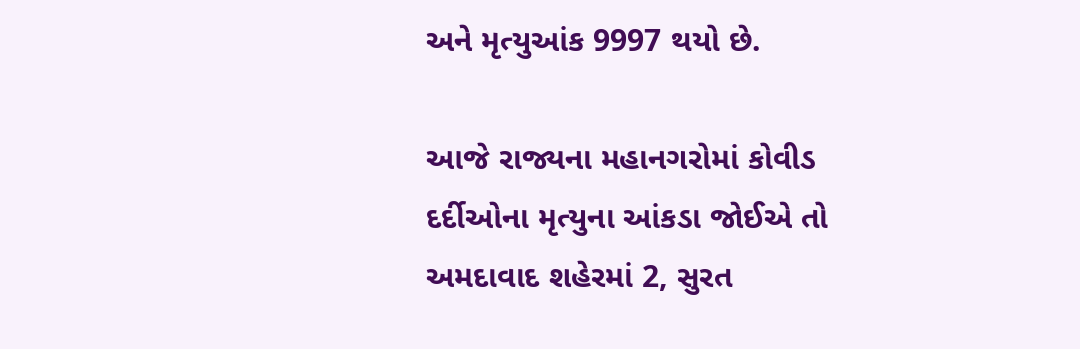અને મૃત્યુઆંક 9997 થયો છે.

આજે રાજ્યના મહાનગરોમાં કોવીડ દર્દીઓના મૃત્યુના આંકડા જોઈએ તો અમદાવાદ શહેરમાં 2, સુરત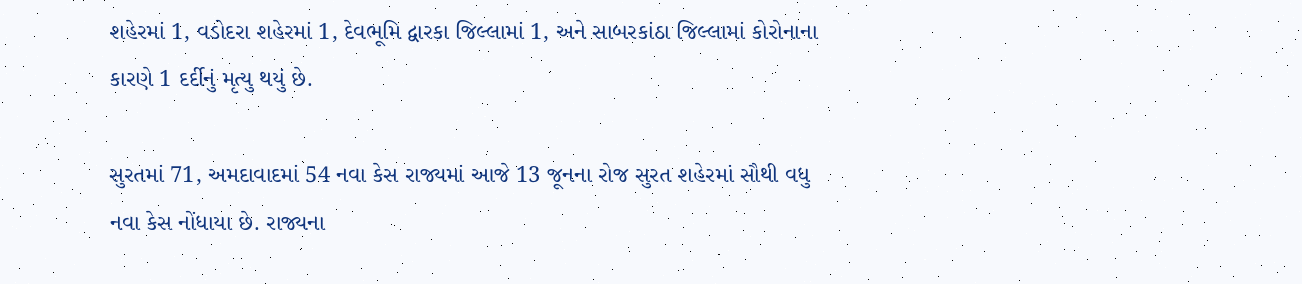શહેરમાં 1, વડોદરા શહેરમાં 1, દેવભૂમિ દ્વારકા જિલ્લામાં 1, અને સાબરકાંઠા જિલ્લામાં કોરોનાના કારણે 1 દર્દીનું મૃત્યુ થયું છે.

સુરતમાં 71, અમદાવાદમાં 54 નવા કેસ રાજ્યમાં આજે 13 જૂનના રોજ સુરત શહેરમાં સૌથી વધુ નવા કેસ નોંધાયા છે. રાજ્યના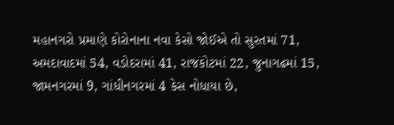મહાનગરો પ્રમાણે કોરોનાના નવા કેસો જોઈએ તો સુરતમાં 71, અમદાવાદમાં 54, વડોદરામાં 41, રાજકોટમાં 22, જુનાગઢમાં 15, જામનગરમાં 9, ગાંધીનગરમાં 4 કેસ નોધાયા છે,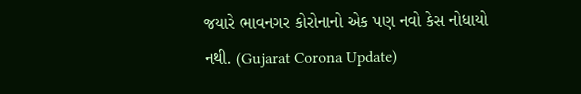જયારે ભાવનગર કોરોનાનો એક પણ નવો કેસ નોધાયો નથી. (Gujarat Corona Update)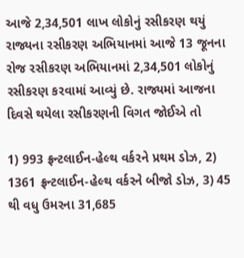આજે 2,34,501 લાખ લોકોનું રસીકરણ થયું રાજ્યના રસીકરણ અભિયાનમાં આજે 13 જૂનના રોજ રસીકરણ અભિયાનમાં 2,34,501 લોકોનું રસીકરણ કરવામાં આવ્યું છે. રાજ્યમાં આજના દિવસે થયેલા રસીકરણની વિગત જોઈએ તો

1) 993 ફ્રન્ટલાઈન-હેલ્થ વર્કરને પ્રથમ ડોઝ, 2) 1361 ફ્રન્ટલાઈન-હેલ્થ વર્કરને બીજો ડોઝ, 3) 45 થી વધુ ઉમરના 31,685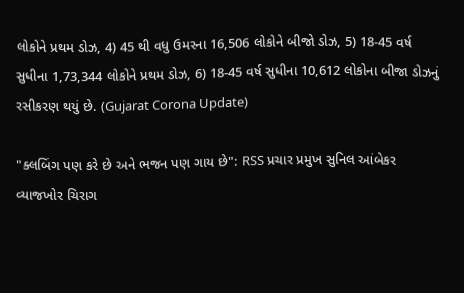લોકોને પ્રથમ ડોઝ, 4) 45 થી વધુ ઉમરના 16,506 લોકોને બીજો ડોઝ, 5) 18-45 વર્ષ સુધીના 1,73,344 લોકોને પ્રથમ ડોઝ, 6) 18-45 વર્ષ સુધીના 10,612 લોકોના બીજા ડોઝનું રસીકરણ થયું છે. (Gujarat Corona Update)

"ક્લબિંગ પણ કરે છે અને ભજન પણ ગાય છે": RSS પ્રચાર પ્રમુખ સુનિલ આંબેકર
વ્યાજખોર ચિરાગ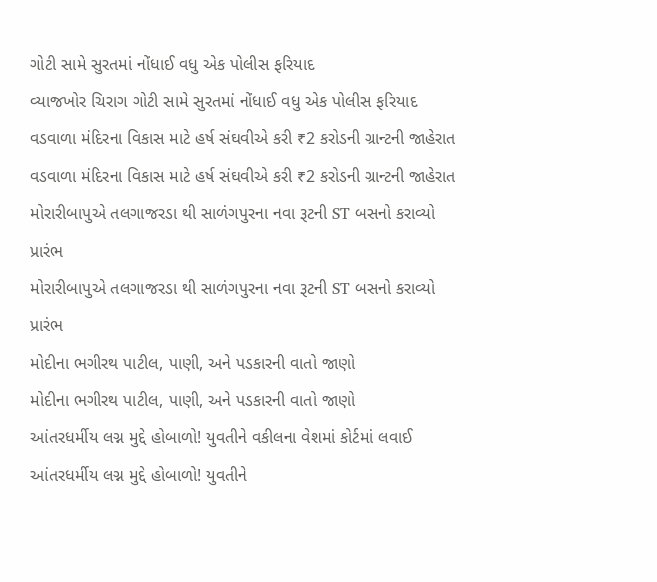ગોટી સામે સુરતમાં નોંધાઈ વધુ એક પોલીસ ફરિયાદ
વ્યાજખોર ચિરાગ ગોટી સામે સુરતમાં નોંધાઈ વધુ એક પોલીસ ફરિયાદ
વડવાળા મંદિરના વિકાસ માટે હર્ષ સંઘવીએ કરી ₹2 કરોડની ગ્રાન્ટની જાહેરાત
વડવાળા મંદિરના વિકાસ માટે હર્ષ સંઘવીએ કરી ₹2 કરોડની ગ્રાન્ટની જાહેરાત
મોરારીબાપુએ તલગાજરડા થી સાળંગપુરના નવા રૂટની ST બસનો કરાવ્યો પ્રારંભ
મોરારીબાપુએ તલગાજરડા થી સાળંગપુરના નવા રૂટની ST બસનો કરાવ્યો પ્રારંભ
મોદીના ભગીરથ પાટીલ, પાણી, અને પડકારની વાતો જાણો
મોદીના ભગીરથ પાટીલ, પાણી, અને પડકારની વાતો જાણો
આંતરધર્મીય લગ્ન મુદ્દે હોબાળો! યુવતીને વકીલના વેશમાં કોર્ટમાં લવાઈ
આંતરધર્મીય લગ્ન મુદ્દે હોબાળો! યુવતીને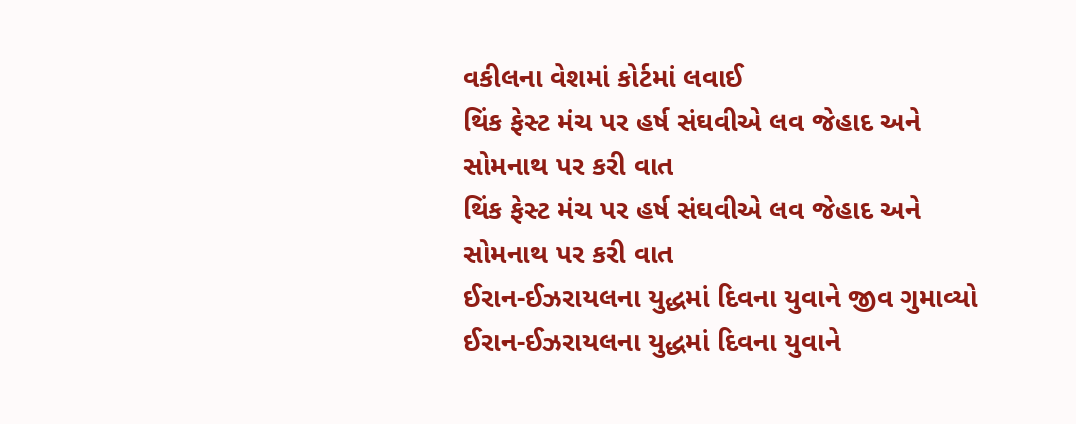વકીલના વેશમાં કોર્ટમાં લવાઈ
થિંક ફેસ્ટ મંચ પર હર્ષ સંઘવીએ લવ જેહાદ અને સોમનાથ પર કરી વાત
થિંક ફેસ્ટ મંચ પર હર્ષ સંઘવીએ લવ જેહાદ અને સોમનાથ પર કરી વાત
ઈરાન-ઈઝરાયલના યુદ્ધમાં દિવના યુવાને જીવ ગુમાવ્યો
ઈરાન-ઈઝરાયલના યુદ્ધમાં દિવના યુવાને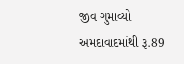જીવ ગુમાવ્યો
અમદાવાદમાંથી રૂ.89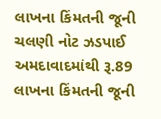લાખના કિંમતની જૂની ચલણી નોટ ઝડપાઈ
અમદાવાદમાંથી રૂ.89 લાખના કિંમતની જૂની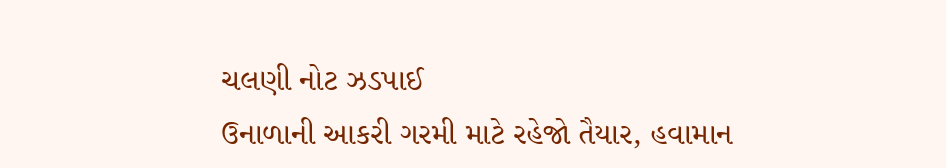ચલણી નોટ ઝડપાઈ
ઉનાળાની આકરી ગરમી માટે રહેજો તૈયાર, હવામાન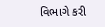વિભાગે કરી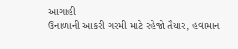આગાહી
ઉનાળાની આકરી ગરમી માટે રહેજો તૈયાર, હવામાન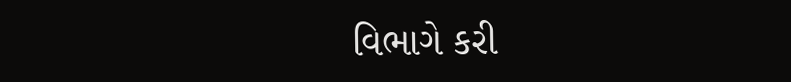વિભાગે કરી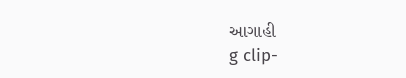આગાહી
g clip-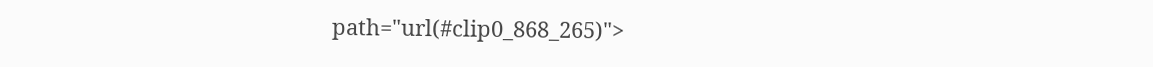path="url(#clip0_868_265)">